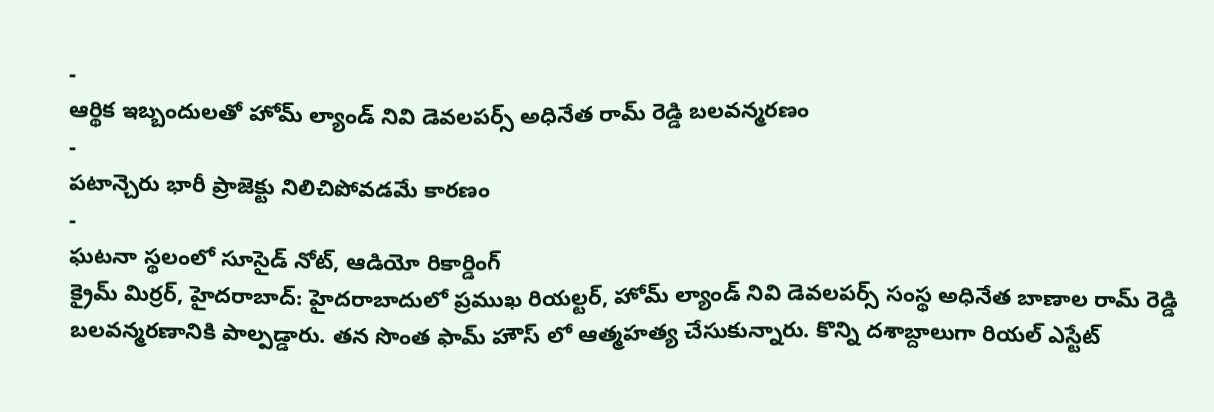-
ఆర్థిక ఇబ్బందులతో హోమ్ ల్యాండ్ నివి డెవలపర్స్ అధినేత రామ్ రెడ్డి బలవన్మరణం
-
పటాన్చెరు భారీ ప్రాజెక్టు నిలిచిపోవడమే కారణం
-
ఘటనా స్థలంలో సూసైడ్ నోట్, ఆడియో రికార్డింగ్
క్రైమ్ మిర్రర్, హైదరాబాద్: హైదరాబాదులో ప్రముఖ రియల్టర్, హోమ్ ల్యాండ్ నివి డెవలపర్స్ సంస్థ అధినేత బాణాల రామ్ రెడ్డి బలవన్మరణానికి పాల్పడ్డారు. తన సొంత ఫామ్ హౌస్ లో ఆత్మహత్య చేసుకున్నారు. కొన్ని దశాబ్దాలుగా రియల్ ఎస్టేట్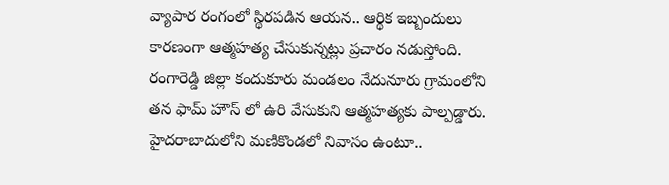వ్యాపార రంగంలో స్థిరపడిన ఆయన.. ఆర్థిక ఇబ్బందులు కారణంగా ఆత్మహత్య చేసుకున్నట్లు ప్రచారం నడుస్తోంది.
రంగారెడ్డి జిల్లా కందుకూరు మండలం నేదునూరు గ్రామంలోని తన ఫామ్ హౌస్ లో ఉరి వేసుకుని ఆత్మహత్యకు పాల్పడ్డారు. హైదరాబాదులోని మణికొండలో నివాసం ఉంటూ..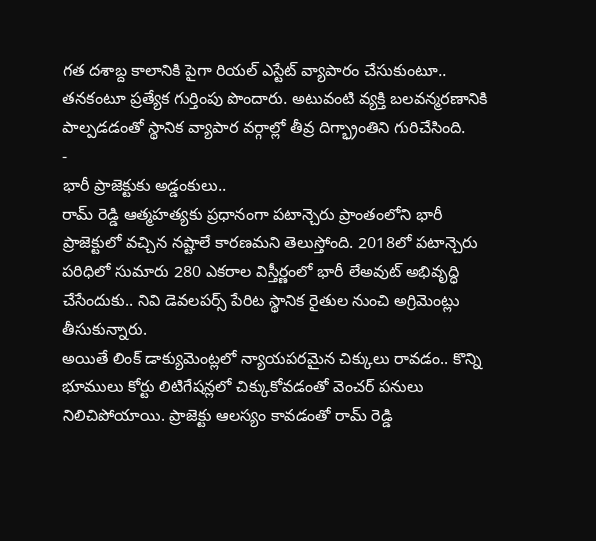గత దశాబ్ద కాలానికి పైగా రియల్ ఎస్టేట్ వ్యాపారం చేసుకుంటూ.. తనకంటూ ప్రత్యేక గుర్తింపు పొందారు. అటువంటి వ్యక్తి బలవన్మరణానికి పాల్పడడంతో స్థానిక వ్యాపార వర్గాల్లో తీవ్ర దిగ్భ్రాంతిని గురిచేసింది.
-
భారీ ప్రాజెక్టుకు అడ్డంకులు..
రామ్ రెడ్డి ఆత్మహత్యకు ప్రధానంగా పటాన్చెరు ప్రాంతంలోని భారీ ప్రాజెక్టులో వచ్చిన నష్టాలే కారణమని తెలుస్తోంది. 2018లో పటాన్చెరు పరిధిలో సుమారు 280 ఎకరాల విస్తీర్ణంలో భారీ లేఅవుట్ అభివృద్ధి చేసేందుకు.. నివి డెవలపర్స్ పేరిట స్థానిక రైతుల నుంచి అగ్రిమెంట్లు తీసుకున్నారు.
అయితే లింక్ డాక్యుమెంట్లలో న్యాయపరమైన చిక్కులు రావడం.. కొన్ని భూములు కోర్టు లిటిగేషన్లలో చిక్కుకోవడంతో వెంచర్ పనులు నిలిచిపోయాయి. ప్రాజెక్టు ఆలస్యం కావడంతో రామ్ రెడ్డి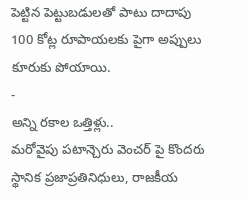పెట్టిన పెట్టుబడులతో పాటు దాదాపు 100 కోట్ల రూపాయలకు పైగా అప్పులు కూరుకు పోయాయి.
-
అన్ని రకాల ఒత్తిళ్లు..
మరోవైపు పటాన్చెరు వెంచర్ పై కొందరు స్థానిక ప్రజాప్రతినిధులు, రాజకీయ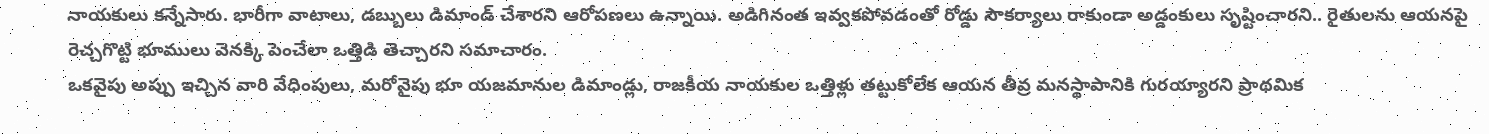నాయకులు కన్నేసారు. భారీగా వాటాలు, డబ్బులు డిమాండ్ చేశారని ఆరోపణలు ఉన్నాయి. అడిగినంత ఇవ్వకపోవడంతో రోడ్డు సౌకర్యాలు రాకుండా అడ్డంకులు సృష్టించారని.. రైతులను ఆయనపై రెచ్చగొట్టి భూములు వెనక్కి పెంచేలా ఒత్తిడి తెచ్చారని సమాచారం.
ఒకవైపు అప్పు ఇచ్చిన వారి వేధింపులు, మరోవైపు భూ యజమానుల డిమాండ్లు, రాజకీయ నాయకుల ఒత్తిళ్లు తట్టుకోలేక ఆయన తీవ్ర మనస్థాపానికి గురయ్యారని ప్రాథమిక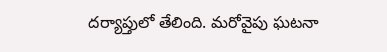దర్యాప్తులో తేలింది. మరోవైపు ఘటనా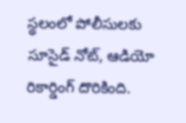స్థలంలో పోలీసులకు సూసైడ్ నోట్, ఆడియో రికార్డింగ్ దొరికింది.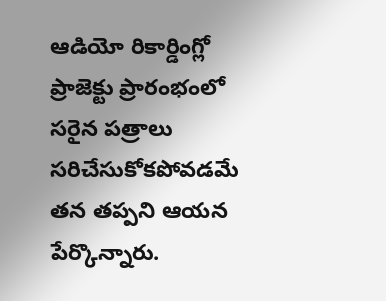ఆడియో రికార్డింగ్లో ప్రాజెక్టు ప్రారంభంలో సరైన పత్రాలు సరిచేసుకోకపోవడమే తన తప్పని ఆయన పేర్కొన్నారు.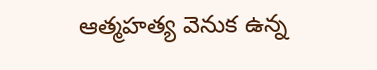ఆత్మహత్య వెనుక ఉన్న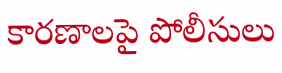కారణాలపై పోలీసులు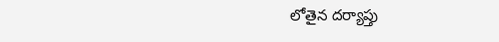లోతైన దర్యాప్తు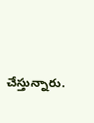చేస్తున్నారు.